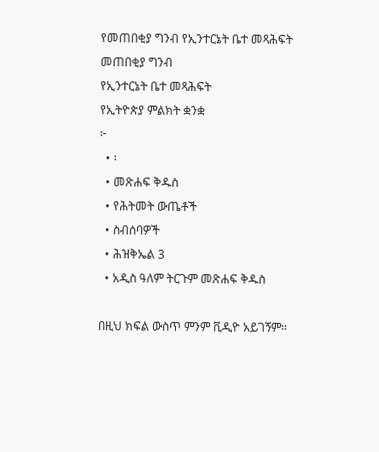የመጠበቂያ ግንብ የኢንተርኔት ቤተ መጻሕፍት
መጠበቂያ ግንብ
የኢንተርኔት ቤተ መጻሕፍት
የኢትዮጵያ ምልክት ቋንቋ
፦
  • ፡
  • መጽሐፍ ቅዱስ
  • የሕትመት ውጤቶች
  • ስብሰባዎች
  • ሕዝቅኤል 3
  • አዲስ ዓለም ትርጉም መጽሐፍ ቅዱስ

በዚህ ክፍል ውስጥ ምንም ቪዲዮ አይገኝም።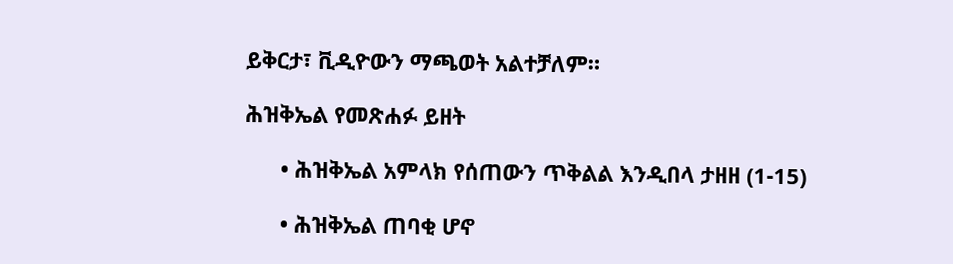ይቅርታ፣ ቪዲዮውን ማጫወት አልተቻለም።

ሕዝቅኤል የመጽሐፉ ይዘት

      • ሕዝቅኤል አምላክ የሰጠውን ጥቅልል እንዲበላ ታዘዘ (1-15)

      • ሕዝቅኤል ጠባቂ ሆኖ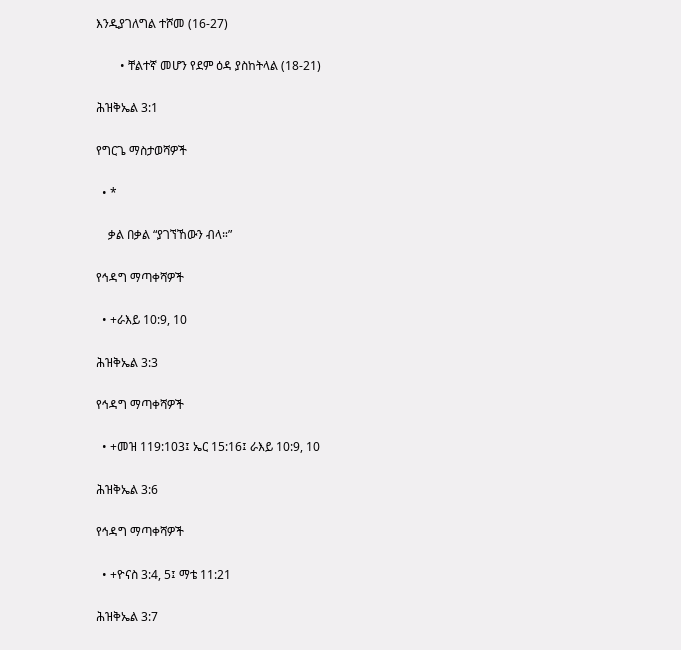እንዲያገለግል ተሾመ (16-27)

        • ቸልተኛ መሆን የደም ዕዳ ያስከትላል (18-21)

ሕዝቅኤል 3:1

የግርጌ ማስታወሻዎች

  • *

    ቃል በቃል “ያገኘኸውን ብላ።”

የኅዳግ ማጣቀሻዎች

  • +ራእይ 10:9, 10

ሕዝቅኤል 3:3

የኅዳግ ማጣቀሻዎች

  • +መዝ 119:103፤ ኤር 15:16፤ ራእይ 10:9, 10

ሕዝቅኤል 3:6

የኅዳግ ማጣቀሻዎች

  • +ዮናስ 3:4, 5፤ ማቴ 11:21

ሕዝቅኤል 3:7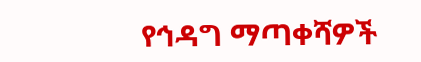የኅዳግ ማጣቀሻዎች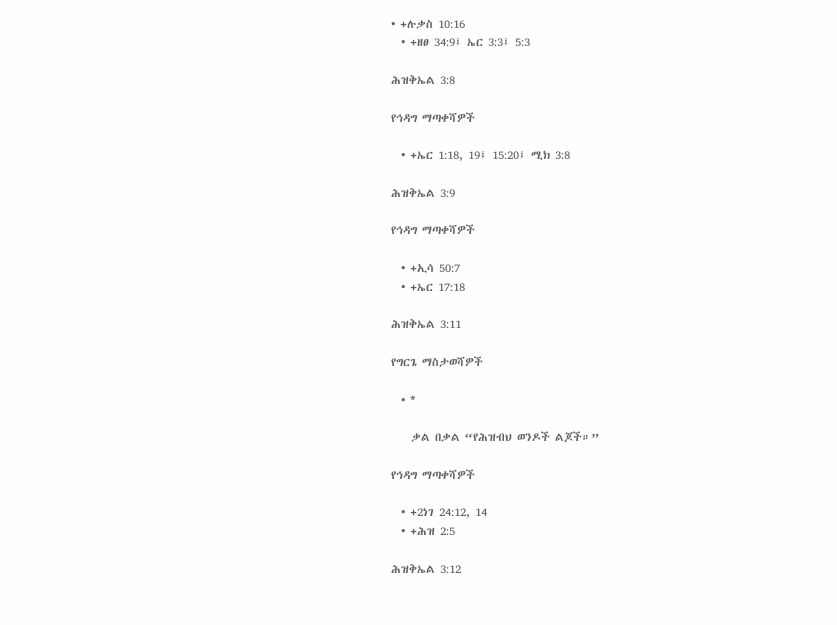• +ሉቃስ 10:16
  • +ዘፀ 34:9፤ ኤር 3:3፤ 5:3

ሕዝቅኤል 3:8

የኅዳግ ማጣቀሻዎች

  • +ኤር 1:18, 19፤ 15:20፤ ሚክ 3:8

ሕዝቅኤል 3:9

የኅዳግ ማጣቀሻዎች

  • +ኢሳ 50:7
  • +ኤር 17:18

ሕዝቅኤል 3:11

የግርጌ ማስታወሻዎች

  • *

    ቃል በቃል “የሕዝብህ ወንዶች ልጆች።”

የኅዳግ ማጣቀሻዎች

  • +2ነገ 24:12, 14
  • +ሕዝ 2:5

ሕዝቅኤል 3:12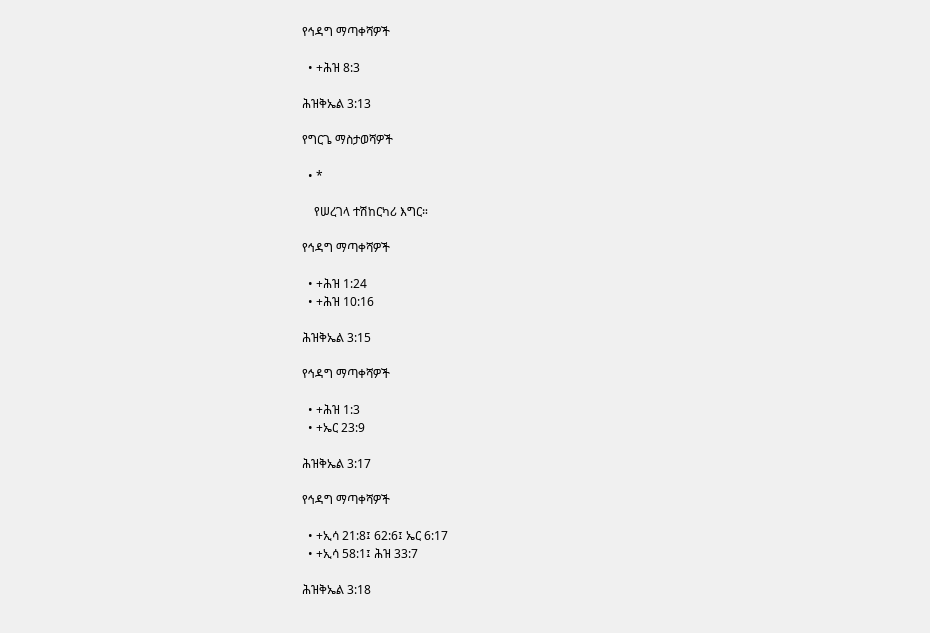የኅዳግ ማጣቀሻዎች

  • +ሕዝ 8:3

ሕዝቅኤል 3:13

የግርጌ ማስታወሻዎች

  • *

    የሠረገላ ተሽከርካሪ እግር።

የኅዳግ ማጣቀሻዎች

  • +ሕዝ 1:24
  • +ሕዝ 10:16

ሕዝቅኤል 3:15

የኅዳግ ማጣቀሻዎች

  • +ሕዝ 1:3
  • +ኤር 23:9

ሕዝቅኤል 3:17

የኅዳግ ማጣቀሻዎች

  • +ኢሳ 21:8፤ 62:6፤ ኤር 6:17
  • +ኢሳ 58:1፤ ሕዝ 33:7

ሕዝቅኤል 3:18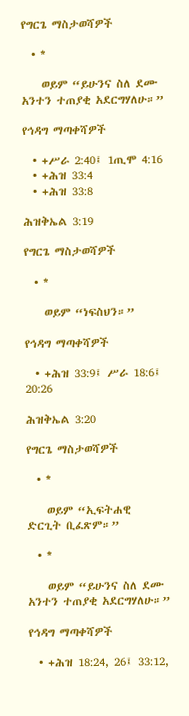የግርጌ ማስታወሻዎች

  • *

    ወይም “ይሁንና ስለ ደሙ አንተን ተጠያቂ አደርግሃለሁ።”

የኅዳግ ማጣቀሻዎች

  • +ሥራ 2:40፤ 1ጢሞ 4:16
  • +ሕዝ 33:4
  • +ሕዝ 33:8

ሕዝቅኤል 3:19

የግርጌ ማስታወሻዎች

  • *

    ወይም “ነፍስህን።”

የኅዳግ ማጣቀሻዎች

  • +ሕዝ 33:9፤ ሥራ 18:6፤ 20:26

ሕዝቅኤል 3:20

የግርጌ ማስታወሻዎች

  • *

    ወይም “ኢፍትሐዊ ድርጊት ቢፈጽም።”

  • *

    ወይም “ይሁንና ስለ ደሙ አንተን ተጠያቂ አደርግሃለሁ።”

የኅዳግ ማጣቀሻዎች

  • +ሕዝ 18:24, 26፤ 33:12,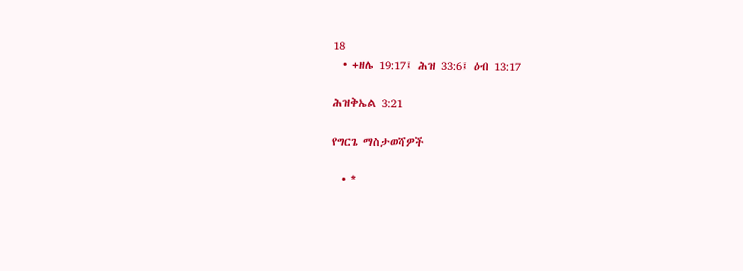18
  • +ዘሌ 19:17፤ ሕዝ 33:6፤ ዕብ 13:17

ሕዝቅኤል 3:21

የግርጌ ማስታወሻዎች

  • *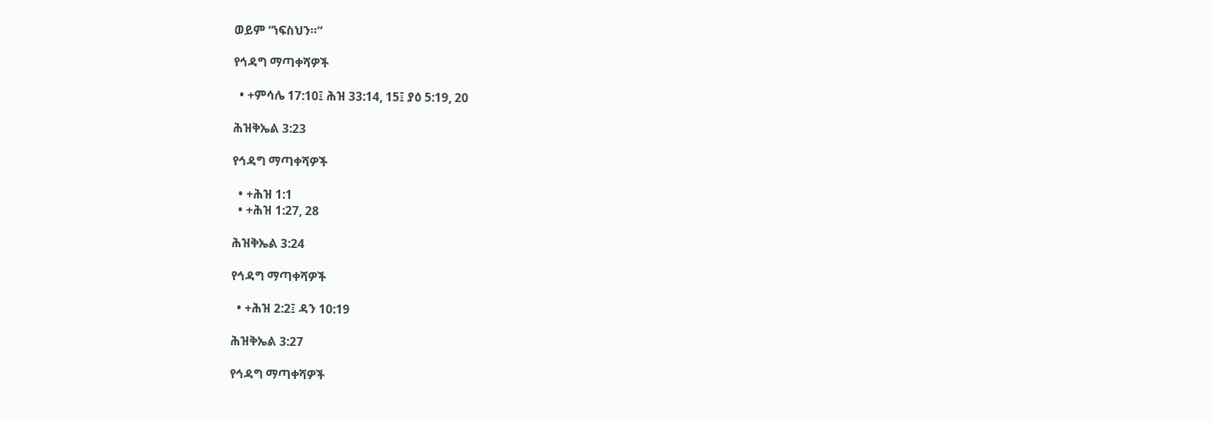ወይም “ነፍስህን።”

የኅዳግ ማጣቀሻዎች

  • +ምሳሌ 17:10፤ ሕዝ 33:14, 15፤ ያዕ 5:19, 20

ሕዝቅኤል 3:23

የኅዳግ ማጣቀሻዎች

  • +ሕዝ 1:1
  • +ሕዝ 1:27, 28

ሕዝቅኤል 3:24

የኅዳግ ማጣቀሻዎች

  • +ሕዝ 2:2፤ ዳን 10:19

ሕዝቅኤል 3:27

የኅዳግ ማጣቀሻዎች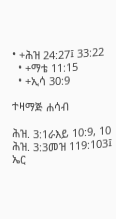• +ሕዝ 24:27፤ 33:22
  • +ማቴ 11:15
  • +ኢሳ 30:9

ተዛማጅ ሐሳብ

ሕዝ. 3:1ራእይ 10:9, 10
ሕዝ. 3:3መዝ 119:103፤ ኤር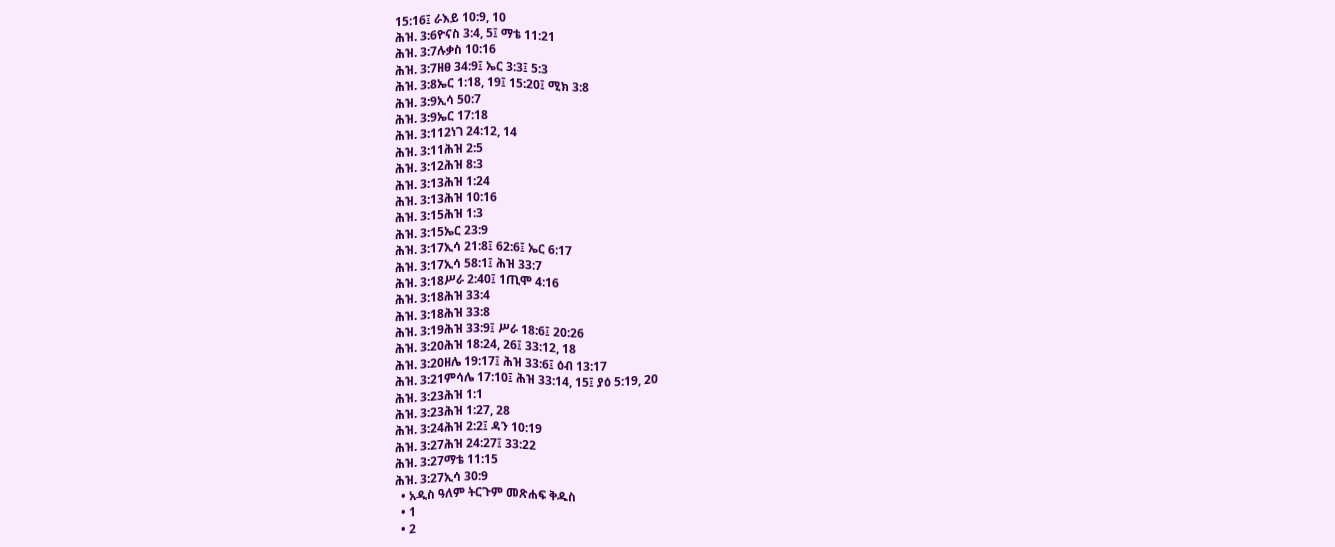15:16፤ ራእይ 10:9, 10
ሕዝ. 3:6ዮናስ 3:4, 5፤ ማቴ 11:21
ሕዝ. 3:7ሉቃስ 10:16
ሕዝ. 3:7ዘፀ 34:9፤ ኤር 3:3፤ 5:3
ሕዝ. 3:8ኤር 1:18, 19፤ 15:20፤ ሚክ 3:8
ሕዝ. 3:9ኢሳ 50:7
ሕዝ. 3:9ኤር 17:18
ሕዝ. 3:112ነገ 24:12, 14
ሕዝ. 3:11ሕዝ 2:5
ሕዝ. 3:12ሕዝ 8:3
ሕዝ. 3:13ሕዝ 1:24
ሕዝ. 3:13ሕዝ 10:16
ሕዝ. 3:15ሕዝ 1:3
ሕዝ. 3:15ኤር 23:9
ሕዝ. 3:17ኢሳ 21:8፤ 62:6፤ ኤር 6:17
ሕዝ. 3:17ኢሳ 58:1፤ ሕዝ 33:7
ሕዝ. 3:18ሥራ 2:40፤ 1ጢሞ 4:16
ሕዝ. 3:18ሕዝ 33:4
ሕዝ. 3:18ሕዝ 33:8
ሕዝ. 3:19ሕዝ 33:9፤ ሥራ 18:6፤ 20:26
ሕዝ. 3:20ሕዝ 18:24, 26፤ 33:12, 18
ሕዝ. 3:20ዘሌ 19:17፤ ሕዝ 33:6፤ ዕብ 13:17
ሕዝ. 3:21ምሳሌ 17:10፤ ሕዝ 33:14, 15፤ ያዕ 5:19, 20
ሕዝ. 3:23ሕዝ 1:1
ሕዝ. 3:23ሕዝ 1:27, 28
ሕዝ. 3:24ሕዝ 2:2፤ ዳን 10:19
ሕዝ. 3:27ሕዝ 24:27፤ 33:22
ሕዝ. 3:27ማቴ 11:15
ሕዝ. 3:27ኢሳ 30:9
  • አዲስ ዓለም ትርጉም መጽሐፍ ቅዱስ
  • 1
  • 2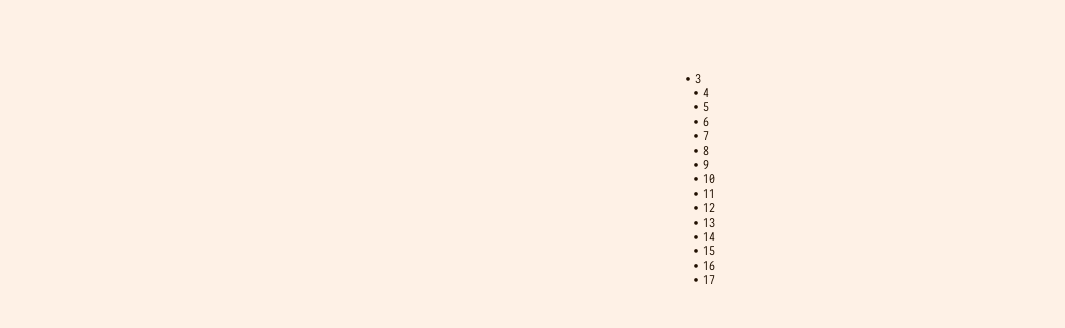• 3
  • 4
  • 5
  • 6
  • 7
  • 8
  • 9
  • 10
  • 11
  • 12
  • 13
  • 14
  • 15
  • 16
  • 17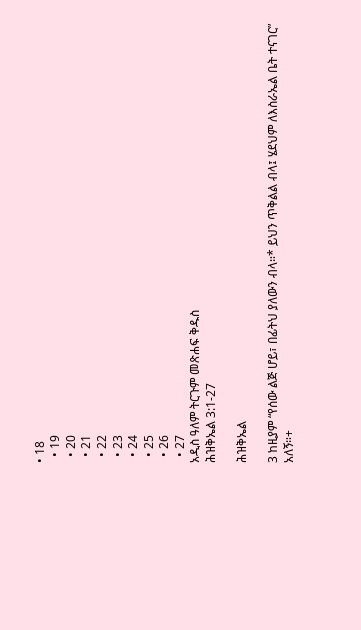• 18
  • 19
  • 20
  • 21
  • 22
  • 23
  • 24
  • 25
  • 26
  • 27
አዲስ ዓለም ትርጉም መጽሐፍ ቅዱስ
ሕዝቅኤል 3:1-27

ሕዝቅኤል

3 ከዚያም “የሰው ልጅ ሆይ፣ በፊትህ ያለውን ብላ።* ይህን ጥቅልል ብላ፤ ሄደህም ለእስራኤል ቤት ተናገር” አለኝ።+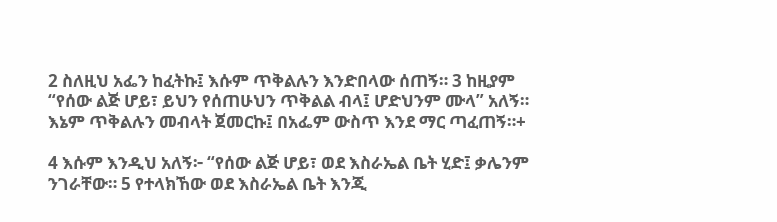2 ስለዚህ አፌን ከፈትኩ፤ እሱም ጥቅልሉን እንድበላው ሰጠኝ። 3 ከዚያም “የሰው ልጅ ሆይ፣ ይህን የሰጠሁህን ጥቅልል ብላ፤ ሆድህንም ሙላ” አለኝ። እኔም ጥቅልሉን መብላት ጀመርኩ፤ በአፌም ውስጥ እንደ ማር ጣፈጠኝ።+

4 እሱም እንዲህ አለኝ፦ “የሰው ልጅ ሆይ፣ ወደ እስራኤል ቤት ሂድ፤ ቃሌንም ንገራቸው። 5 የተላክኸው ወደ እስራኤል ቤት እንጂ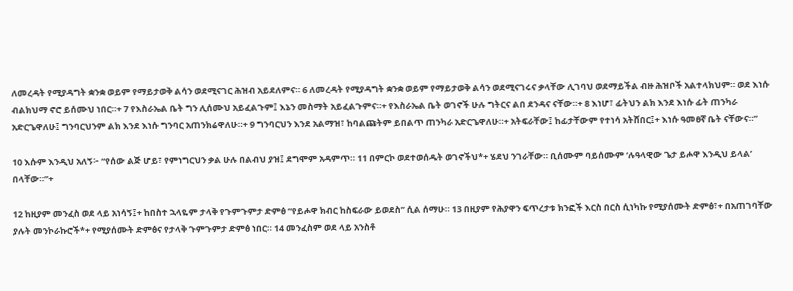ለመረዳት የሚያዳግት ቋንቋ ወይም የማይታወቅ ልሳን ወደሚናገር ሕዝብ አይደለምና። 6 ለመረዳት የሚያዳግት ቋንቋ ወይም የማይታወቅ ልሳን ወደሚናገሩና ቃላቸው ሊገባህ ወደማይችል ብዙ ሕዝቦች አልተላክህም። ወደ እነሱ ብልክህማ ኖሮ ይሰሙህ ነበር።+ 7 የእስራኤል ቤት ግን ሊሰሙህ አይፈልጉም፤ እኔን መስማት አይፈልጉምና።+ የእስራኤል ቤት ወገኖች ሁሉ ግትርና ልበ ደንዳና ናቸው።+ 8 እነሆ፣ ፊትህን ልክ እንደ እነሱ ፊት ጠንካራ አድርጌዋለሁ፤ ግንባርህንም ልክ እንደ እነሱ ግንባር አጠንክሬዋለሁ።+ 9 ግንባርህን እንደ አልማዝ፣ ከባልጩትም ይበልጥ ጠንካራ አድርጌዋለሁ።+ አትፍራቸው፤ ከፊታቸውም የተነሳ አትሸበር፤+ እነሱ ዓመፀኛ ቤት ናቸውና።”

10 እሱም እንዲህ አለኝ፦ “የሰው ልጅ ሆይ፣ የምነግርህን ቃል ሁሉ በልብህ ያዝ፤ ደግሞም አዳምጥ። 11 በምርኮ ወደተወሰዱት ወገኖችህ*+ ሄደህ ንገራቸው። ቢሰሙም ባይሰሙም ‘ሉዓላዊው ጌታ ይሖዋ እንዲህ ይላል’ በላቸው።”+

12 ከዚያም መንፈስ ወደ ላይ አነሳኝ፤+ ከበስተ ኋላዬም ታላቅ የጉምጉምታ ድምፅ “የይሖዋ ክብር ከስፍራው ይወደስ” ሲል ሰማሁ። 13 በዚያም የሕያዋን ፍጥረታቱ ክንፎች እርስ በርስ ሲነካኩ የሚያሰሙት ድምፅ፣+ በአጠገባቸው ያሉት መንኮራኩሮች*+ የሚያሰሙት ድምፅና የታላቅ ጉምጉምታ ድምፅ ነበር። 14 መንፈስም ወደ ላይ አንስቶ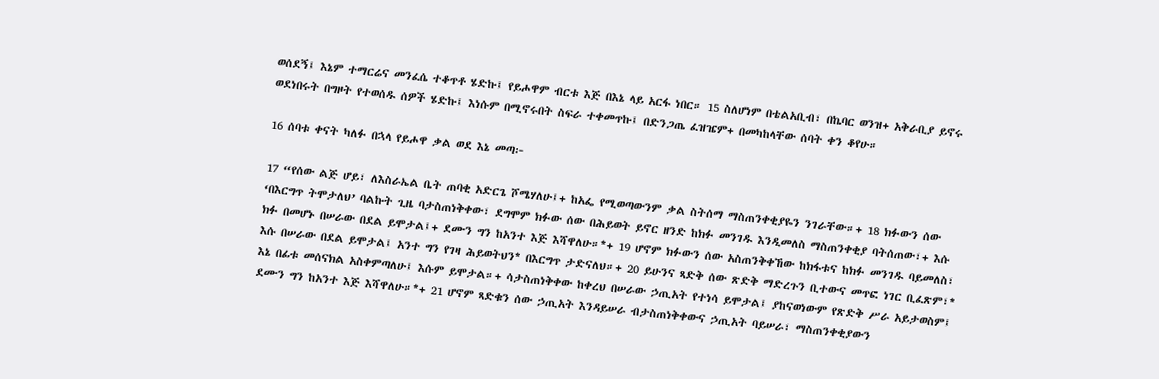ወሰደኝ፤ እኔም ተማርሬና መንፈሴ ተቆጥቶ ሄድኩ፤ የይሖዋም ብርቱ እጅ በእኔ ላይ አርፋ ነበር። 15 ስለሆነም በቴልአቢብ፣ በኬባር ወንዝ+ አቅራቢያ ይኖሩ ወደነበሩት በግዞት የተወሰዱ ሰዎች ሄድኩ፤ እነሱም በሚኖሩበት ስፍራ ተቀመጥኩ፤ በድንጋጤ ፈዝዤም+ በመካከላቸው ሰባት ቀን ቆየሁ።

16 ሰባቱ ቀናት ካለፉ በኋላ የይሖዋ ቃል ወደ እኔ መጣ፦

17 “የሰው ልጅ ሆይ፣ ለእስራኤል ቤት ጠባቂ አድርጌ ሾሜሃለሁ፤+ ከአፌ የሚወጣውንም ቃል ስትሰማ ማስጠንቀቂያዬን ንገራቸው።+ 18 ክፉውን ሰው ‘በእርግጥ ትሞታለህ’ ባልኩት ጊዜ ባታስጠነቅቀው፣ ደግሞም ክፉው ሰው በሕይወት ይኖር ዘንድ ከክፉ መንገዱ እንዲመለስ ማስጠንቀቂያ ባትሰጠው፣+ እሱ ክፉ በመሆኑ በሠራው በደል ይሞታል፤+ ደሙን ግን ከአንተ እጅ እሻዋለሁ።*+ 19 ሆኖም ክፉውን ሰው አስጠንቅቀኸው ከክፋቱና ከክፉ መንገዱ ባይመለስ፣ እሱ በሠራው በደል ይሞታል፤ አንተ ግን የገዛ ሕይወትህን* በእርግጥ ታድናለህ።+ 20 ይሁንና ጻድቅ ሰው ጽድቅ ማድረጉን ቢተውና መጥፎ ነገር ቢፈጽም፣* እኔ በፊቱ መሰናክል አስቀምጣለሁ፤ እሱም ይሞታል።+ ሳታስጠነቅቀው ከቀረህ በሠራው ኃጢአት የተነሳ ይሞታል፤ ያከናወነውም የጽድቅ ሥራ አይታወስም፤ ደሙን ግን ከአንተ እጅ እሻዋለሁ።*+ 21 ሆኖም ጻድቁን ሰው ኃጢአት እንዳይሠራ ብታስጠነቅቀውና ኃጢአት ባይሠራ፣ ማስጠንቀቂያውን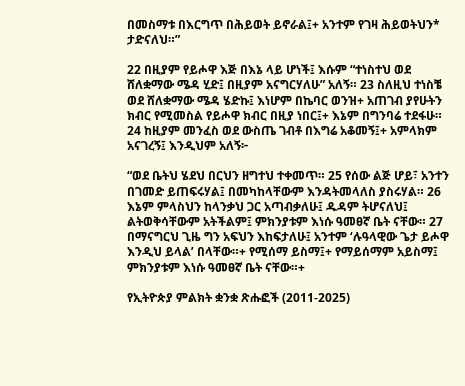በመስማቱ በእርግጥ በሕይወት ይኖራል፤+ አንተም የገዛ ሕይወትህን* ታድናለህ።”

22 በዚያም የይሖዋ እጅ በእኔ ላይ ሆነች፤ እሱም “ተነስተህ ወደ ሸለቋማው ሜዳ ሂድ፤ በዚያም አናግርሃለሁ” አለኝ። 23 ስለዚህ ተነስቼ ወደ ሸለቋማው ሜዳ ሄድኩ፤ እነሆም በኬባር ወንዝ+ አጠገብ ያየሁትን ክብር የሚመስል የይሖዋ ክብር በዚያ ነበር፤+ እኔም በግንባሬ ተደፋሁ። 24 ከዚያም መንፈስ ወደ ውስጤ ገብቶ በእግሬ አቆመኝ፤+ አምላክም አናገረኝ፤ እንዲህም አለኝ፦

“ወደ ቤትህ ሄደህ በርህን ዘግተህ ተቀመጥ። 25 የሰው ልጅ ሆይ፣ አንተን በገመድ ይጠፍሩሃል፤ በመካከላቸውም እንዳትመላለስ ያስሩሃል። 26 እኔም ምላስህን ከላንቃህ ጋር አጣብቃለሁ፤ ዱዳም ትሆናለህ፤ ልትወቅሳቸውም አትችልም፤ ምክንያቱም እነሱ ዓመፀኛ ቤት ናቸው። 27 በማናግርህ ጊዜ ግን አፍህን እከፍታለሁ፤ አንተም ‘ሉዓላዊው ጌታ ይሖዋ እንዲህ ይላል’ በላቸው።+ የሚሰማ ይስማ፤+ የማይሰማም አይስማ፤ ምክንያቱም እነሱ ዓመፀኛ ቤት ናቸው።+

የኢትዮጵያ ምልክት ቋንቋ ጽሑፎች (2011-2025)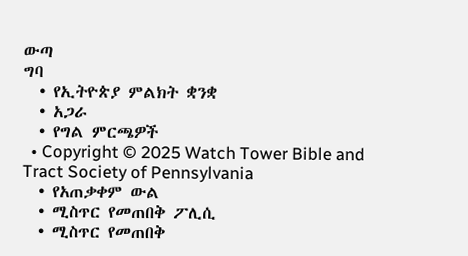ውጣ
ግባ
  • የኢትዮጵያ ምልክት ቋንቋ
  • አጋራ
  • የግል ምርጫዎች
  • Copyright © 2025 Watch Tower Bible and Tract Society of Pennsylvania
  • የአጠቃቀም ውል
  • ሚስጥር የመጠበቅ ፖሊሲ
  • ሚስጥር የመጠበቅ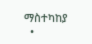ማስተካከያ
  •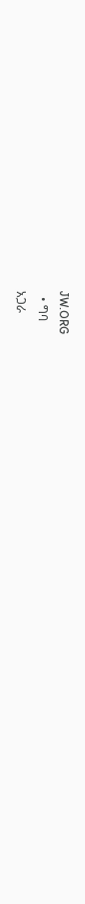JW.ORG
  • ግባ
አጋራ